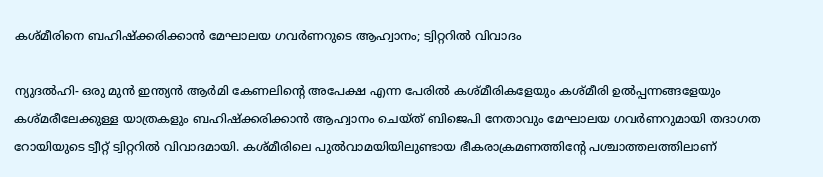കശ്മീരിനെ ബഹിഷ്‌ക്കരിക്കാന്‍ മേഘാലയ ഗവര്‍ണറുടെ ആഹ്വാനം; ട്വിറ്ററില്‍ വിവാദം

ന്യുദല്‍ഹി- ഒരു മുന്‍ ഇന്ത്യന്‍ ആര്‍മി കേണലിന്റെ അപേക്ഷ എന്ന പേരില്‍ കശ്മീരികളേയും കശ്മീരി ഉല്‍പ്പന്നങ്ങളേയും കശ്മരീലേക്കുള്ള യാത്രകളും ബഹിഷ്‌ക്കരിക്കാന്‍ ആഹ്വാനം ചെയ്ത് ബിജെപി നേതാവും മേഘാലയ ഗവര്‍ണറുമായി തദാഗത റോയിയുടെ ട്വീറ്റ് ട്വിറ്ററില്‍ വിവാദമായി. കശ്മീരിലെ പുല്‍വാമയിയിലുണ്ടായ ഭീകരാക്രമണത്തിന്റേ പശ്ചാത്തലത്തിലാണ്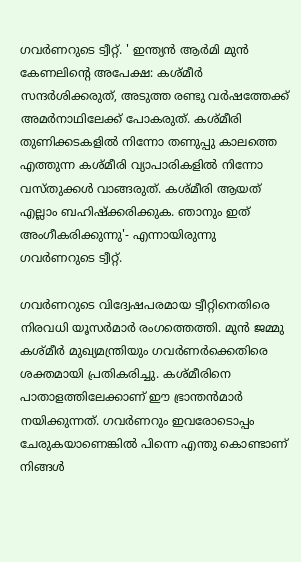ഗവര്‍ണറുടെ ട്വീറ്റ്. ' ഇന്ത്യന്‍ ആര്‍മി മുന്‍ കേണലിന്റെ അപേക്ഷ: കശ്മീര്‍ സന്ദര്‍ശിക്കരുത്, അടുത്ത രണ്ടു വര്‍ഷത്തേക്ക് അമര്‍നാഥിലേക്ക് പോകരുത്. കശ്മീരി തുണിക്കടകളില്‍ നിന്നോ തണുപ്പു കാലത്തെ എത്തുന്ന കശ്മീരി വ്യാപാരികളില്‍ നിന്നോ വസ്തുക്കള്‍ വാങ്ങരുത്. കശ്മീരി ആയത് എല്ലാം ബഹിഷ്‌ക്കരിക്കുക. ഞാനും ഇത് അംഗീകരിക്കുന്നു'- എന്നായിരുന്നു ഗവര്‍ണറുടെ ട്വീറ്റ്.

ഗവര്‍ണറുടെ വിദ്വേഷപരമായ ട്വീറ്റിനെതിരെ നിരവധി യൂസര്‍മാര്‍ രംഗത്തെത്തി. മുന്‍ ജമ്മു കശ്മീര്‍ മുഖ്യമന്ത്രിയും ഗവര്‍ണര്‍ക്കെതിരെ ശക്തമായി പ്രതികരിച്ചു. കശ്മീരിനെ പാതാളത്തിലേക്കാണ് ഈ ഭ്രാന്തന്‍മാര്‍ നയിക്കുന്നത്. ഗവര്‍ണറും ഇവരോടൊപ്പം ചേരുകയാണെങ്കില്‍ പിന്നെ എന്തു കൊണ്ടാണ് നിങ്ങള്‍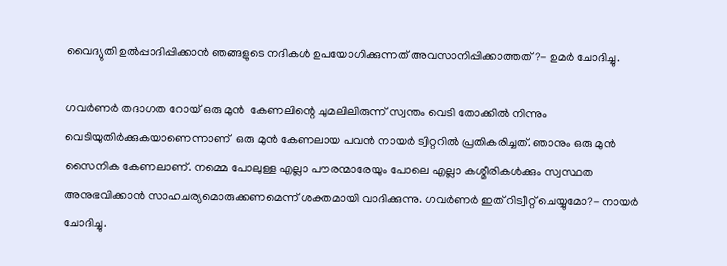വൈദ്യുതി ഉല്‍പ്പാദിപ്പിക്കാന്‍ ഞങ്ങളുടെ നദികള്‍ ഉപയോഗിക്കുന്നത് അവസാനിപ്പിക്കാത്തത്?- ഉമര്‍ ചോദിച്ചു.

ഗവര്‍ണര്‍ തദാഗത റോയ് ഒരു മുന്‍  കേണലിന്റെ ചുമലിലിരുന്ന് സ്വന്തം വെടി തോക്കില്‍ നിന്നും വെടിയുതിര്‍ക്കുകയാണെന്നാണ്  ഒരു മുന്‍ കേണലായ പവന്‍ നായര്‍ ട്വിറ്ററില്‍ പ്രതികരിച്ചത്. ഞാനും ഒരു മുന്‍ സൈനിക കേണലാണ്. നമ്മെ പോലുള്ള എല്ലാ പൗരന്മാരേയും പോലെ എല്ലാ കശ്മീരികള്‍ക്കും സ്വസ്ഥത അനുഭവിക്കാന്‍ സാഹചര്യമൊരുക്കണമെന്ന് ശക്തമായി വാദിക്കുന്നു. ഗവര്‍ണര്‍ ഇത് റിട്വീറ്റ് ചെയ്യുമോ?- നായര്‍ ചോദിച്ചു.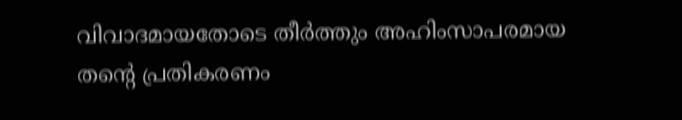വിവാദമായതോടെ തീര്‍ത്തും അഹിംസാപരമായ തന്റെ പ്രതികരണം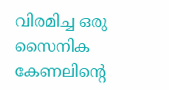വിരമിച്ച ഒരു സൈനിക കേണലിന്റെ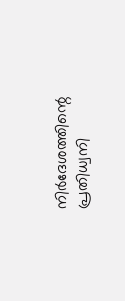നിര്‍ദേശത്തിന്റെ പ്രതിധ്വനി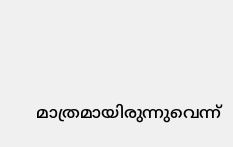മാത്രമായിരുന്നുവെന്ന്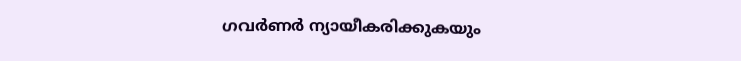ഗവര്‍ണര്‍ ന്യായീകരിക്കുകയും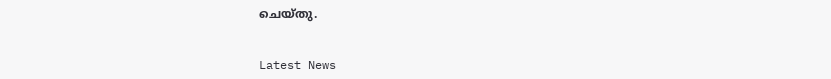ചെയ്തു.


Latest News